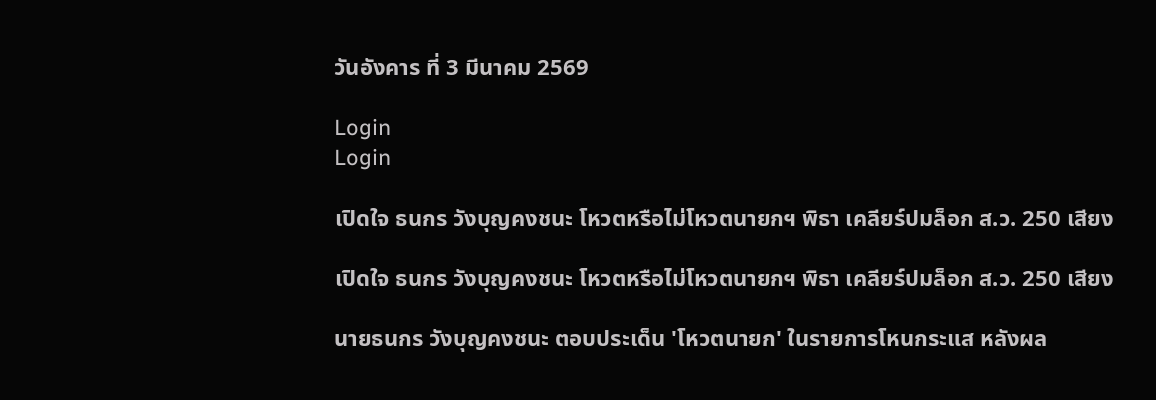วันอังคาร ที่ 3 มีนาคม 2569

Login
Login

เปิดใจ ธนกร วังบุญคงชนะ โหวตหรือไม่โหวตนายกฯ พิธา เคลียร์ปมล็อก ส.ว. 250 เสียง

เปิดใจ ธนกร วังบุญคงชนะ โหวตหรือไม่โหวตนายกฯ พิธา เคลียร์ปมล็อก ส.ว. 250 เสียง

นายธนกร วังบุญคงชนะ ตอบประเด็น 'โหวตนายก' ในรายการโหนกระแส หลังผล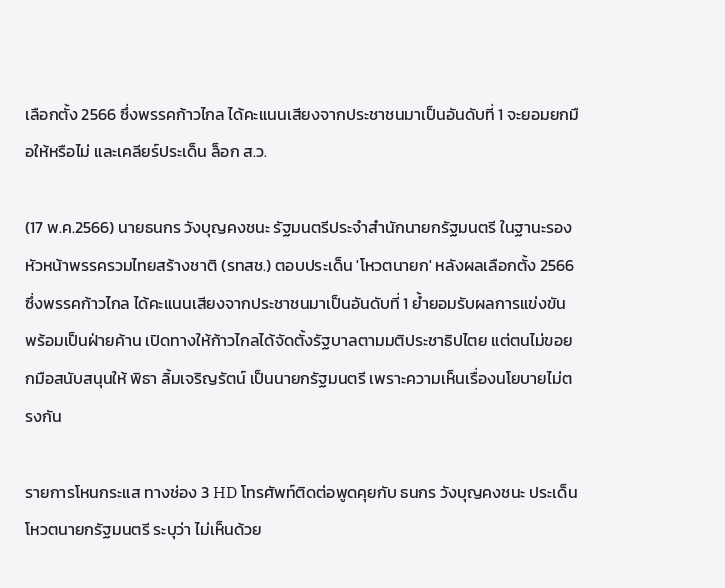เลือกตั้ง 2566 ซึ่งพรรคก้าวไกล ได้คะแนนเสียงจากประชาชนมาเป็นอันดับที่ 1 จะยอมยกมือให้หรือไม่ และเคลียร์ประเด็น ล็อก ส.ว.

(17 พ.ค.2566) นายธนกร วังบุญคงชนะ รัฐมนตรีประจำสำนักนายกรัฐมนตรี ในฐานะรองหัวหน้าพรรครวมไทยสร้างชาติ (รทสช.) ตอบประเด็น 'โหวตนายก' หลังผลเลือกตั้ง 2566 ซึ่งพรรคก้าวไกล ได้คะแนนเสียงจากประชาชนมาเป็นอันดับที่ 1 ย้ำยอมรับผลการแข่งขัน พร้อมเป็นฝ่ายค้าน เปิดทางให้ก้าวไกลได้จัดตั้งรัฐบาลตามมติประชาธิปไตย แต่ตนไม่ขอยกมือสนับสนุนให้ พิธา ลิ้มเจริญรัตน์ เป็นนายกรัฐมนตรี เพราะความเห็นเรื่องนโยบายไม่ตรงกัน

รายการโหนกระแส ทางช่อง 3 HD โทรศัพท์ติดต่อพูดคุยกับ ธนกร วังบุญคงชนะ ประเด็นโหวตนายกรัฐมนตรี ระบุว่า ไม่เห็นด้วย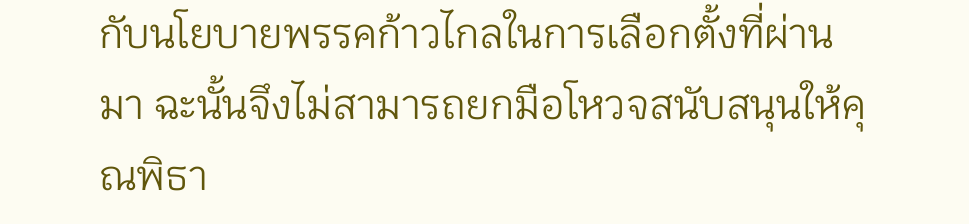กับนโยบายพรรคก้าวไกลในการเลือกตั้งที่ผ่านมา ฉะนั้นจึงไม่สามารถยกมือโหวจสนับสนุนให้คุณพิธา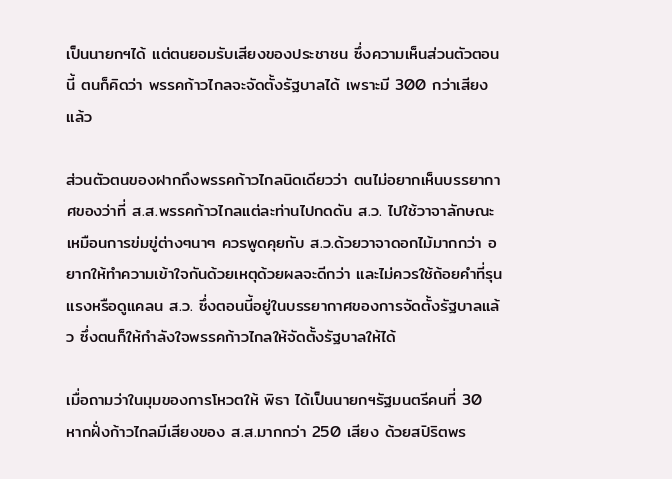เป็นนายกฯได้ แต่ตนยอมรับเสียงของประชาชน ซึ่งความเห็นส่วนตัวตอนนี้ ตนก็คิดว่า พรรคก้าวไกลจะจัดตั้งรัฐบาลได้ เพราะมี 300 กว่าเสียงแล้ว

ส่วนตัวตนของฝากถึงพรรคก้าวไกลนิดเดียวว่า ตนไม่อยากเห็นบรรยากาศของว่าที่ ส.ส.พรรคก้าวไกลแต่ละท่านไปกดดัน ส.ว. ไปใช้วาจาลักษณะเหมือนการข่มขู่ต่างๆนาๆ ควรพูดคุยกับ ส.ว.ด้วยวาจาดอกไม้มากกว่า อยากให้ทำความเข้าใจกันด้วยเหตุด้วยผลจะดีกว่า และไม่ควรใช้ถ้อยคำที่รุนแรงหรือดูแคลน ส.ว. ซึ่งตอนนี้อยู่ในบรรยากาศของการจัดตั้งรัฐบาลแล้ว ซึ่งตนก็ให้กำลังใจพรรคก้าวไกลให้จัดตั้งรัฐบาลให้ได้

เมื่อถามว่าในมุมของการโหวตให้ พิธา ได้เป็นนายกฯรัฐมนตรีคนที่ 30 หากฝั่งก้าวไกลมีเสียงของ ส.ส.มากกว่า 250 เสียง ด้วยสปิริตพร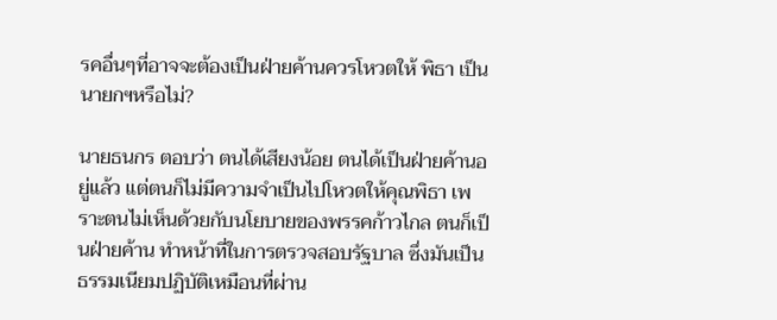รคอื่นๆที่อาจจะต้องเป็นฝ่ายค้านควรโหวตให้ พิธา เป็นนายกฯหรือไม่?

นายธนกร ตอบว่า ตนได้เสียงน้อย ตนได้เป็นฝ่ายค้านอยู่แล้ว แต่ตนก็ไม่มีความจำเป็นไปโหวตให้คุณพิธา เพราะตนไม่เห็นด้วยกับนโยบายของพรรคก้าวไกล ตนก็เป็นฝ่ายค้าน ทำหน้าที่ในการตรวจสอบรัฐบาล ซึ่งมันเป็นธรรมเนียมปฏิบัติเหมือนที่ผ่าน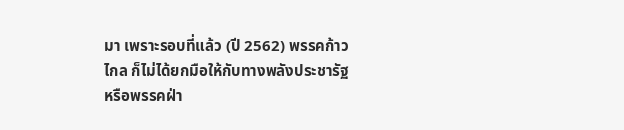มา เพราะรอบที่แล้ว (ปี 2562) พรรคก้าวไกล ก็ไม่ได้ยกมือให้กับทางพลังประชารัฐ หรือพรรคฝ่า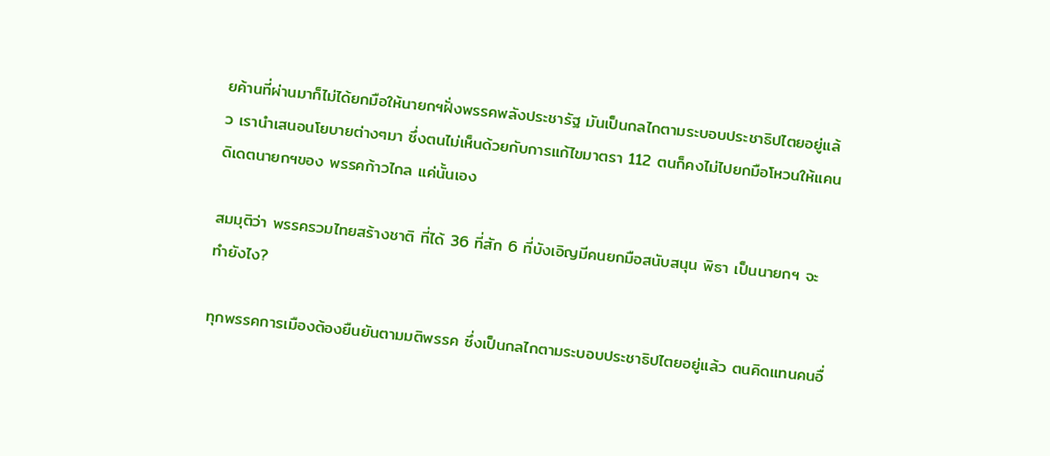ยค้านที่ผ่านมาก็ไม่ได้ยกมือให้นายกฯฝั่งพรรคพลังประชารัฐ มันเป็นกลไกตามระบอบประชาธิปไตยอยู่แล้ว เรานำเสนอนโยบายต่างๆมา ซึ่งตนไม่เห็นด้วยกับการแก้ไขมาตรา 112 ตนก็คงไม่ไปยกมือโหวนให้แคนดิเดตนายกฯของ พรรคก้าวไกล แค่นั้นเอง

สมมุติว่า พรรครวมไทยสร้างชาติ ที่ได้ 36 ที่สัก 6 ที่บังเอิญมีคนยกมือสนับสนุน พิธา เป็นนายกฯ จะทำยังไง?

ทุกพรรคการเมืองต้องยืนยันตามมติพรรค ซึ่งเป็นกลไกตามระบอบประชาธิปไตยอยู่แล้ว ตนคิดแทนคนอื่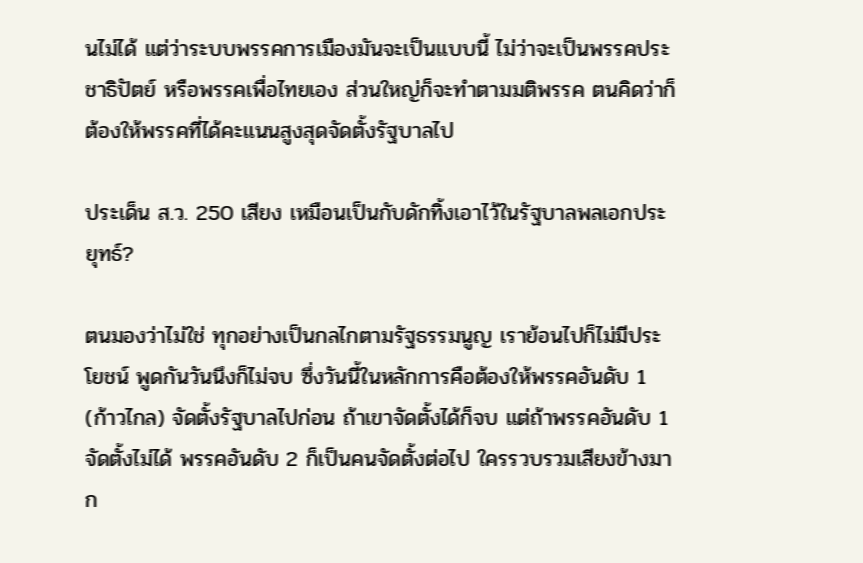นไม่ได้ แต่ว่าระบบพรรคการเมืองมันจะเป็นแบบนี้ ไม่ว่าจะเป็นพรรคประชาธิปัตย์ หรือพรรคเพื่อไทยเอง ส่วนใหญ่ก็จะทำตามมติพรรค ตนคิดว่าก็ต้องให้พรรคที่ได้คะแนนสูงสุดจัดตั้งรัฐบาลไป

ประเด็น ส.ว. 250 เสียง เหมือนเป็นกับดักทิ้งเอาไว้ในรัฐบาลพลเอกประยุทธ์?

ตนมองว่าไม่ใช่ ทุกอย่างเป็นกลไกตามรัฐธรรมนูญ เราย้อนไปก็ไม่มีประโยชน์ พูดกันวันนึงก็ไม่จบ ซึ่งวันนี้ในหลักการคือต้องให้พรรคอันดับ 1 (ก้าวไกล) จัดตั้งรัฐบาลไปก่อน ถ้าเขาจัดตั้งได้ก็จบ แต่ถ้าพรรคอันดับ 1 จัดตั้งไม่ได้ พรรคอันดับ 2 ก็เป็นคนจัดตั้งต่อไป ใครรวบรวมเสียงข้างมาก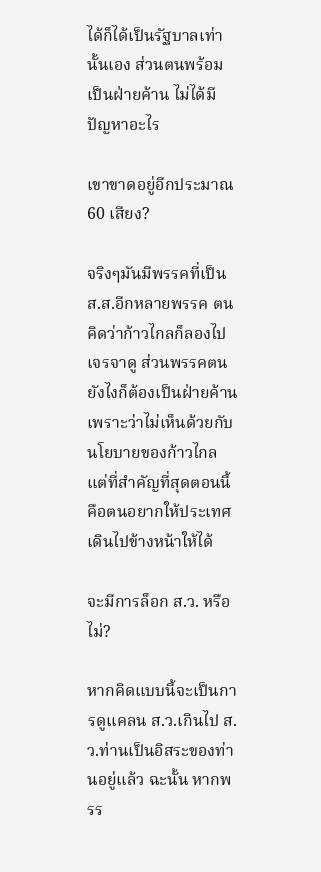ได้ก็ได้เป็นรัฐบาลเท่านั้นเอง ส่วนตนพร้อมเป็นฝ่ายค้าน ไม่ได้มีปัญหาอะไร

เขาขาดอยู่อีกประมาณ 60 เสียง?

จริงๆมันมีพรรคที่เป็น ส.ส.อีกหลายพรรค ตนคิดว่าก้าวไกลก็ลองไปเจรจาดู ส่วนพรรคตนยังไงก็ต้องเป็นฝ่ายค้าน เพราะว่าไม่เห็นด้วยกับนโยบายของก้าวไกล แต่ที่สำคัญที่สุดตอนนี้คือตนอยากให้ประเทศเดินไปข้างหน้าให้ได้

จะมีการล็อก ส.ว. หรือไม่?

หากคิดแบบนี้จะเป็นการดูแคลน ส.ว.เกินไป ส.ว.ท่านเป็นอิสระของท่านอยู่แล้ว ฉะนั้น หากพรร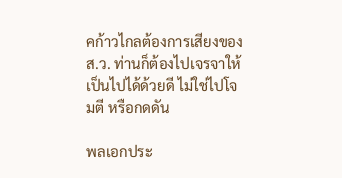คก้าวไกลต้องการเสียงของ ส.ว. ท่านก็ต้องไปเจรจาให้เป็นไปได้ด้วยดี ไม่ใช่ไปโจมตี หรือกดดัน

พลเอกประ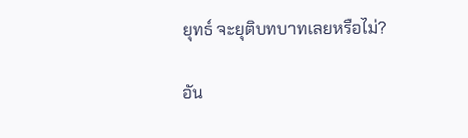ยุทธ์ จะยุติบทบาทเลยหรือไม่?

อัน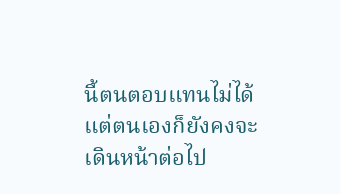นี้ตนตอบแทนไม่ได้ แต่ตนเองก็ยังคงจะเดินหน้าต่อไป